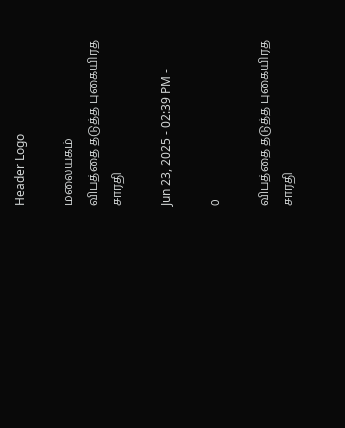Header Logo

மலையகம்
விபத்தை தடுத்த புகையிரத சாரதி

Jun 23, 2025 - 02:39 PM -

0

விபத்தை தடுத்த புகையிரத சாரதி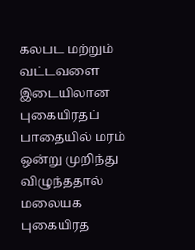கலபட மற்றும் வட்டவளை இடையிலான புகையிரதப் பாதையில் மரம் ஒன்று முறிந்து விழுந்ததால் மலையக புகையிரத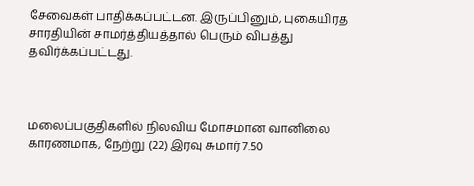சேவைகள் பாதிக்கப்பட்டன. இருப்பினும், புகையிரத சாரதியின் சாமர்த்தியத்தால் பெரும் விபத்து தவிர்க்கப்பட்டது.



மலைப்பகுதிகளில் நிலவிய மோசமான வானிலை காரணமாக, நேற்று (22) இரவு சுமார் 7.50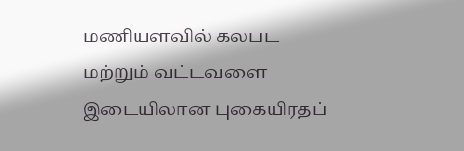மணியளவில் கலபட மற்றும் வட்டவளை இடையிலான புகையிரதப்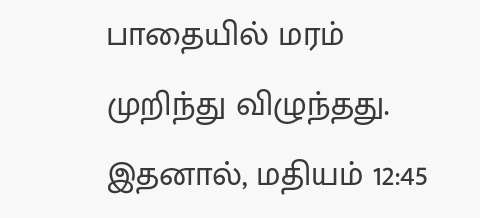பாதையில் மரம் முறிந்து விழுந்தது. இதனால், மதியம் 12:45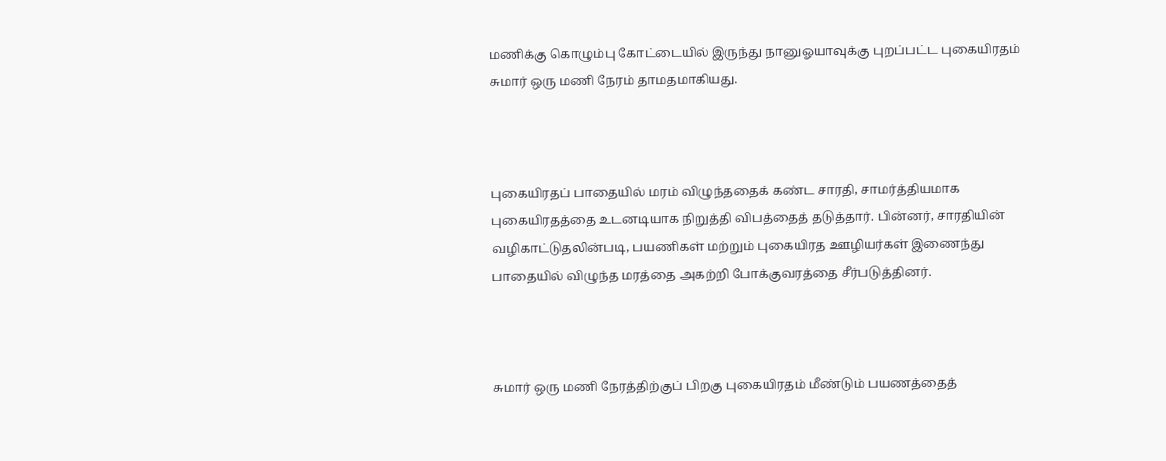மணிக்கு கொழும்பு கோட்டையில் இருந்து நானுஓயாவுக்கு புறப்பட்ட புகையிரதம் சுமார் ஒரு மணி நேரம் தாமதமாகியது.



புகையிரதப் பாதையில் மரம் விழுந்ததைக் கண்ட சாரதி, சாமர்த்தியமாக புகையிரதத்தை உடனடியாக நிறுத்தி விபத்தைத் தடுத்தார். பின்னர், சாரதியின் வழிகாட்டுதலின்படி, பயணிகள் மற்றும் புகையிரத ஊழியர்கள் இணைந்து பாதையில் விழுந்த மரத்தை அகற்றி போக்குவரத்தை சீர்படுத்தினர்.



சுமார் ஒரு மணி நேரத்திற்குப் பிறகு புகையிரதம் மீண்டும் பயணத்தைத்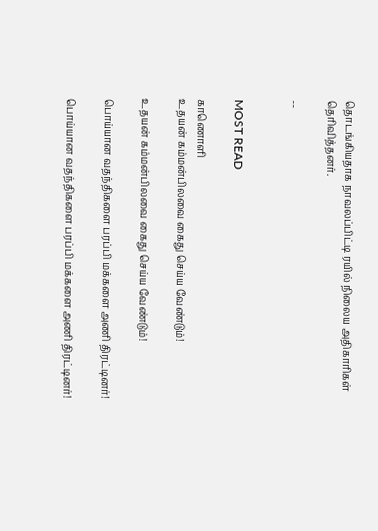தொடங்கியதாக நாவலப்பிட்டி ரயில் நிலைய அதிகாரிகள் தெரிவித்தனர்.

--


MOST READ

காணொளி
உதயன் கம்மன்பிலவை கைது செய்ய வேண்டும்!

உதயன் கம்மன்பிலவை கைது செய்ய வேண்டும்!

பொய்யான வதந்திகளை பரப்பி மக்களை அணி திரட்டினர்!

பொய்யான வதந்திகளை பரப்பி மக்களை அணி திரட்டினர்!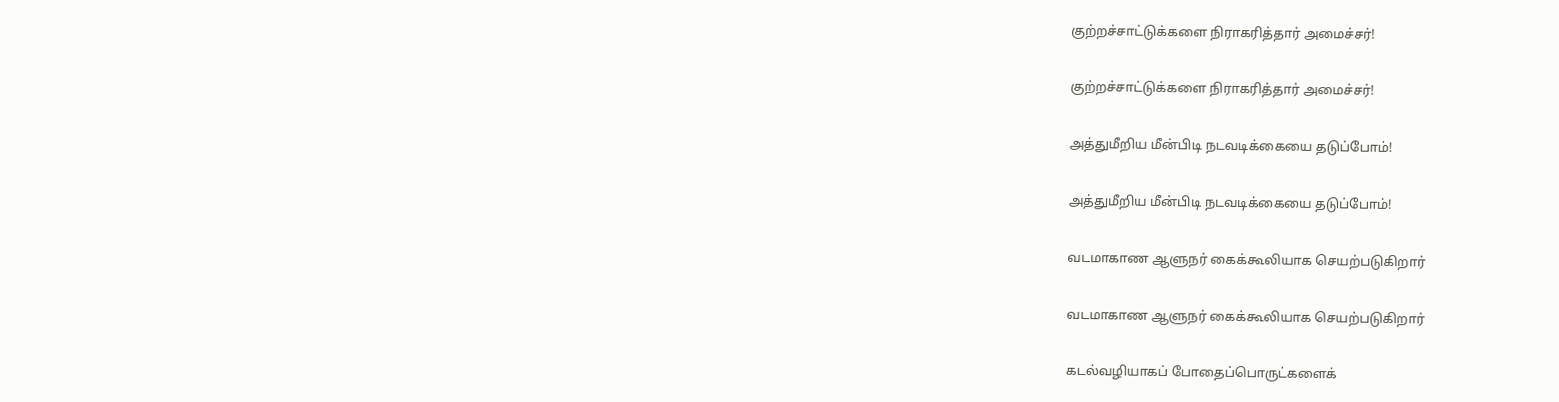குற்றச்சாட்டுக்களை நிராகரித்தார் அமைச்சர்!

குற்றச்சாட்டுக்களை நிராகரித்தார் அமைச்சர்!

அத்துமீறிய மீன்பிடி நடவடிக்கையை தடுப்போம்!

அத்துமீறிய மீன்பிடி நடவடிக்கையை தடுப்போம்!

வடமாகாண ஆளுநர் கைக்கூலியாக செயற்படுகிறார்

வடமாகாண ஆளுநர் கைக்கூலியாக செயற்படுகிறார்

கடல்வழியாகப் போதைப்பொருட்களைக்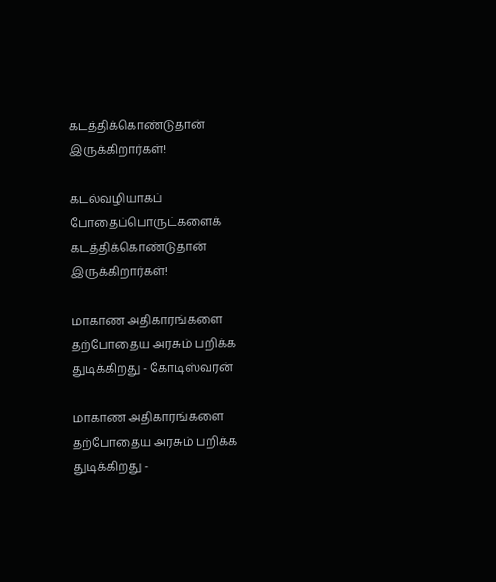கடத்திக்கொண்டுதான் இருக்கிறார்கள்!

கடல்வழியாகப் போதைப்பொருட்களைக் கடத்திக்கொண்டுதான் இருக்கிறார்கள்!

மாகாண அதிகாரங்களை தற்போதைய அரசும் பறிக்க  துடிக்கிறது - கோடிஸ்வரன்

மாகாண அதிகாரங்களை தற்போதைய அரசும் பறிக்க துடிக்கிறது -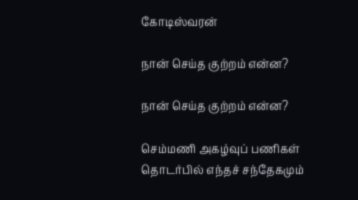கோடிஸ்வரன்

நான் செய்த குற்றம் என்ன?

நான் செய்த குற்றம் என்ன?

செம்மணி அகழ்வுப் பணிகள் தொடர்பில் எந்தச் சந்தேகமும்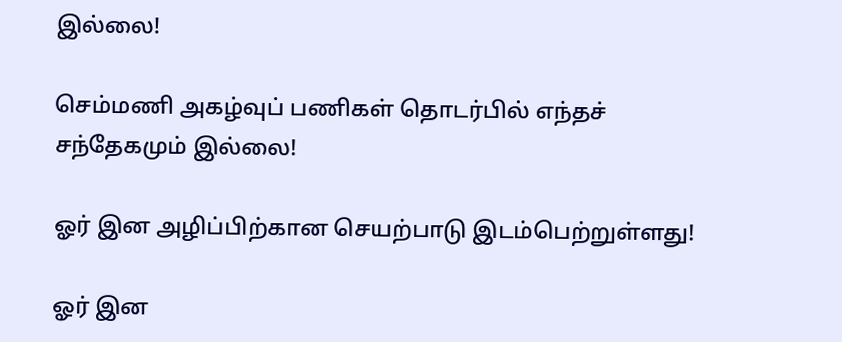இல்லை!

செம்மணி அகழ்வுப் பணிகள் தொடர்பில் எந்தச் சந்தேகமும் இல்லை!

ஓர் இன அழிப்பிற்கான செயற்பாடு இடம்பெற்றுள்ளது!

ஓர் இன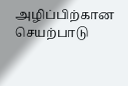அழிப்பிற்கான செயற்பாடு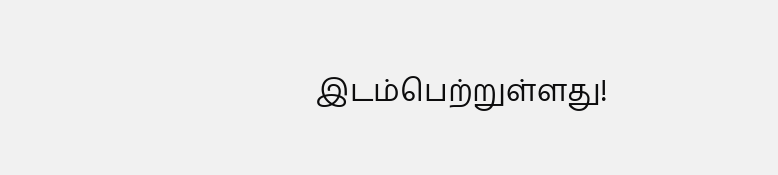இடம்பெற்றுள்ளது!